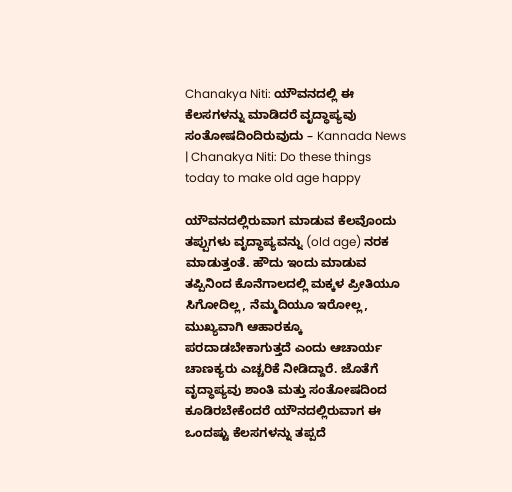Chanakya Niti: ಯೌವನದಲ್ಲಿ ಈ ಕೆಲಸಗಳನ್ನು ಮಾಡಿದರೆ ವೃದ್ಧಾಪ್ಯವು ಸಂತೋಷದಿಂದಿರುವುದು – Kannada News | Chanakya Niti: Do these things today to make old age happy

ಯೌವನದಲ್ಲಿರುವಾಗ ಮಾಡುವ ಕೆಲವೊಂದು ತಪ್ಪುಗಳು ವೃದ್ಧಾಪ್ಯವನ್ನು (old age) ನರಕ ಮಾಡುತ್ತಂತೆ. ಹೌದು ಇಂದು ಮಾಡುವ ತಪ್ಪಿನಿಂದ ಕೊನೆಗಾಲದಲ್ಲಿ ಮಕ್ಕಳ ಪ್ರೀತಿಯೂ ಸಿಗೋದಿಲ್ಲ, ನೆಮ್ಮದಿಯೂ ಇರೋಲ್ಲ, ಮುಖ್ಯವಾಗಿ ಆಹಾರಕ್ಕೂ ಪರದಾಡಬೇಕಾಗುತ್ತದೆ ಎಂದು ಆಚಾರ್ಯ ಚಾಣಕ್ಯರು ಎಚ್ಚರಿಕೆ ನೀಡಿದ್ದಾರೆ. ಜೊತೆಗೆ ವೃದ್ಧಾಪ್ಯವು ಶಾಂತಿ ಮತ್ತು ಸಂತೋಷದಿಂದ ಕೂಡಿರಬೇಕೆಂದರೆ ಯೌನದಲ್ಲಿರುವಾಗ ಈ ಒಂದಷ್ಟು ಕೆಲಸಗಳನ್ನು ತಪ್ಪದೆ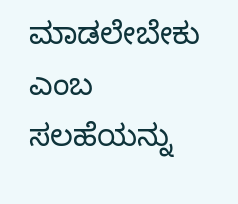ಮಾಡಲೇಬೇಕು ಎಂಬ ಸಲಹೆಯನ್ನು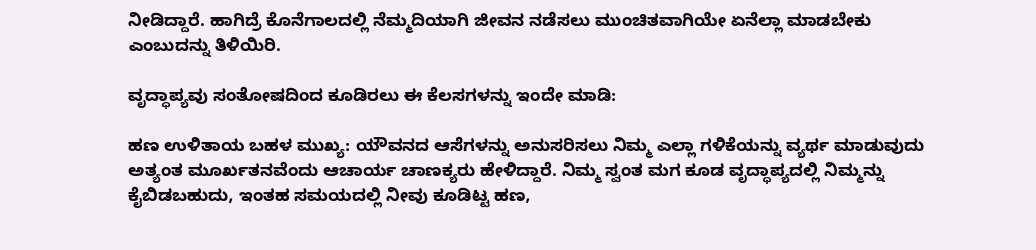ನೀಡಿದ್ದಾರೆ. ಹಾಗಿದ್ರೆ ಕೊನೆಗಾಲದಲ್ಲಿ ನೆಮ್ಮದಿಯಾಗಿ ಜೀವನ ನಡೆಸಲು ಮುಂಚಿತವಾಗಿಯೇ ಏನೆಲ್ಲಾ ಮಾಡಬೇಕು ಎಂಬುದನ್ನು ತಿಳಿಯಿರಿ.

ವೃದ್ಧಾಪ್ಯವು ಸಂತೋಷದಿಂದ ಕೂಡಿರಲು ಈ ಕೆಲಸಗಳನ್ನು ಇಂದೇ ಮಾಡಿ:

ಹಣ ಉಳಿತಾಯ ಬಹಳ ಮುಖ್ಯ: ಯೌವನದ ಆಸೆಗಳನ್ನು ಅನುಸರಿಸಲು ನಿಮ್ಮ ಎಲ್ಲಾ ಗಳಿಕೆಯನ್ನು ವ್ಯರ್ಥ ಮಾಡುವುದು ಅತ್ಯಂತ ಮೂರ್ಖತನವೆಂದು ಆಚಾರ್ಯ ಚಾಣಕ್ಯರು ಹೇಳಿದ್ದಾರೆ. ನಿಮ್ಮ ಸ್ವಂತ ಮಗ ಕೂಡ ವೃದ್ಧಾಪ್ಯದಲ್ಲಿ ನಿಮ್ಮನ್ನು ಕೈಬಿಡಬಹುದು, ಇಂತಹ ಸಮಯದಲ್ಲಿ ನೀವು ಕೂಡಿಟ್ಟ ಹಣ,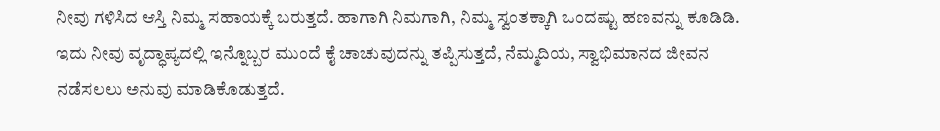ನೀವು ಗಳಿಸಿದ ಆಸ್ತಿ ನಿಮ್ಮ ಸಹಾಯಕ್ಕೆ ಬರುತ್ತದೆ. ಹಾಗಾಗಿ ನಿಮಗಾಗಿ, ನಿಮ್ಮ ಸ್ವಂತಕ್ಕಾಗಿ ಒಂದಷ್ಟು ಹಣವನ್ನು ಕೂಡಿಡಿ. ಇದು ನೀವು ವೃದ್ಧಾಪ್ಯದಲ್ಲಿ ಇನ್ನೊಬ್ಬರ ಮುಂದೆ ಕೈ ಚಾಚುವುದನ್ನು ತಪ್ಪಿಸುತ್ತದೆ, ನೆಮ್ಮದಿಯ, ಸ್ವಾಭಿಮಾನದ ಜೀವನ ನಡೆಸಲಲು ಅನುವು ಮಾಡಿಕೊಡುತ್ತದೆ.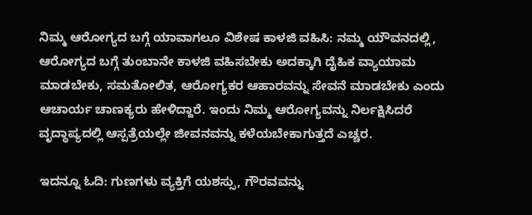ನಿಮ್ಮ ಆರೋಗ್ಯದ ಬಗ್ಗೆ ಯಾವಾಗಲೂ ವಿಶೇಷ ಕಾಳಜಿ ವಹಿಸಿ: ನಮ್ಮ ಯೌವನದಲ್ಲಿ, ಆರೋಗ್ಯದ ಬಗ್ಗೆ ತುಂಬಾನೇ ಕಾಳಜಿ ವಹಿಸಬೇಕು ಅದಕ್ಕಾಗಿ ದೈಹಿಕ ವ್ಯಾಯಾಮ ಮಾಡಬೇಕು, ಸಮತೋಲಿತ, ಆರೋಗ್ಯಕರ ಆಹಾರವನ್ನು ಸೇವನೆ ಮಾಡಬೇಕು ಎಂದು ಆಚಾರ್ಯ ಚಾಣಕ್ಯರು ಹೇಳಿದ್ದಾರೆ. ಇಂದು ನಿಮ್ಮ ಆರೋಗ್ಯವನ್ನು ನಿರ್ಲಕ್ಷಿಸಿದರೆ ವೃದ್ಧಾಪ್ಯದಲ್ಲಿ ಆಸ್ಪತ್ರೆಯಲ್ಲೇ ಜೀವನವನ್ನು ಕಳೆಯಬೇಕಾಗುತ್ತದೆ ಎಚ್ಚರ.

ಇದನ್ನೂ ಓದಿ: ಗುಣಗಳು ವ್ಯಕ್ತಿಗೆ ಯಶಸ್ಸು, ಗೌರವವನ್ನು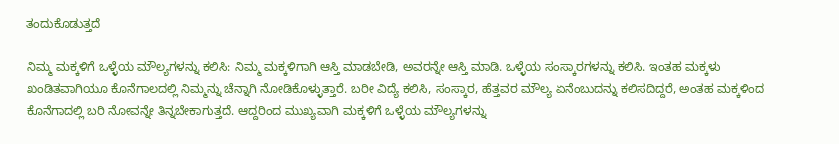ತಂದುಕೊಡುತ್ತದೆ

ನಿಮ್ಮ ಮಕ್ಕಳಿಗೆ ಒಳ್ಳೆಯ ಮೌಲ್ಯಗಳನ್ನು ಕಲಿಸಿ: ನಿಮ್ಮ ಮಕ್ಕಳಿಗಾಗಿ ಆಸ್ತಿ ಮಾಡಬೇಡಿ, ಅವರನ್ನೇ ಆಸ್ತಿ ಮಾಡಿ. ಒಳ್ಳೆಯ ಸಂಸ್ಕಾರಗಳನ್ನು ಕಲಿಸಿ. ಇಂತಹ ಮಕ್ಕಳು ಖಂಡಿತವಾಗಿಯೂ ಕೊನೆಗಾಲದಲ್ಲಿ ನಿಮ್ಮನ್ನು ಚೆನ್ನಾಗಿ ನೋಡಿಕೊಳ್ಳುತ್ತಾರೆ. ಬರೀ ವಿದ್ಯೆ ಕಲಿಸಿ, ಸಂಸ್ಕಾರ, ಹೆತ್ತವರ ಮೌಲ್ಯ ಏನೆಂಬುದನ್ನು ಕಲಿಸದಿದ್ದರೆ, ಅಂತಹ ಮಕ್ಕಳಿಂದ ಕೊನೆಗಾದಲ್ಲಿ ಬರಿ ನೋವನ್ನೇ ತಿನ್ನಬೇಕಾಗುತ್ತದೆ. ಆದ್ದರಿಂದ ಮುಖ್ಯವಾಗಿ ಮಕ್ಕಳಿಗೆ ಒಳ್ಳೆಯ ಮೌಲ್ಯಗಳನ್ನು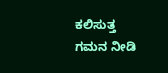ಕಲಿಸುತ್ತ ಗಮನ ನೀಡಿ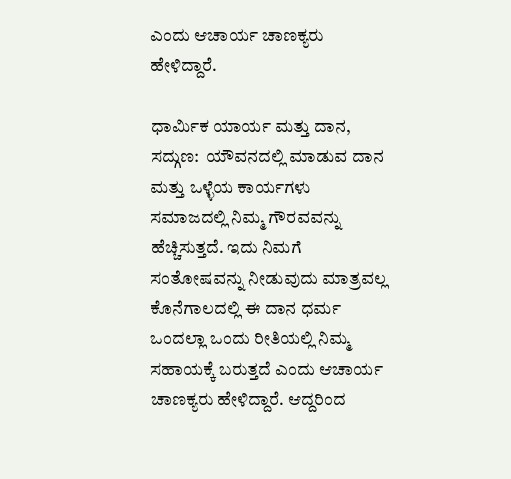ಎಂದು ಆಚಾರ್ಯ ಚಾಣಕ್ಯರು ಹೇಳಿದ್ದಾರೆ.

ಧಾರ್ಮಿಕ ಯಾರ್ಯ ಮತ್ತು ದಾನ, ಸದ್ಗುಣ:  ಯೌವನದಲ್ಲಿ ಮಾಡುವ ದಾನ ಮತ್ತು ಒಳ್ಳೆಯ ಕಾರ್ಯಗಳು ಸಮಾಜದಲ್ಲಿ ನಿಮ್ಮ ಗೌರವವನ್ನು ಹೆಚ್ಚಿಸುತ್ತದೆ. ಇದು ನಿಮಗೆ ಸಂತೋಷವನ್ನು ನೀಡುವುದು ಮಾತ್ರವಲ್ಲ ಕೊನೆಗಾಲದಲ್ಲಿ ಈ ದಾನ ಧರ್ಮ ಒಂದಲ್ಲಾ ಒಂದು ರೀತಿಯಲ್ಲಿ ನಿಮ್ಮ ಸಹಾಯಕ್ಕೆ ಬರುತ್ತದೆ ಎಂದು ಆಚಾರ್ಯ ಚಾಣಕ್ಯರು ಹೇಳಿದ್ದಾರೆ. ಆದ್ದರಿಂದ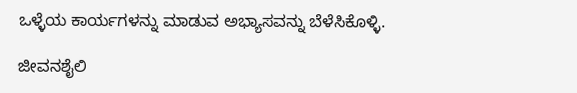ಒಳ್ಳೆಯ ಕಾರ್ಯಗಳನ್ನು ಮಾಡುವ ಅಭ್ಯಾಸವನ್ನು ಬೆಳೆಸಿಕೊಳ್ಳಿ.

ಜೀವನಶೈಲಿ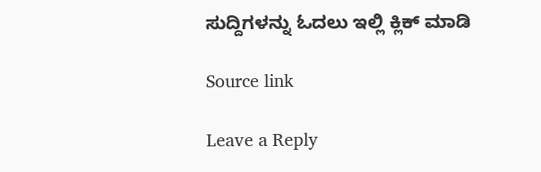ಸುದ್ದಿಗಳನ್ನು ಓದಲು ಇಲ್ಲಿ ಕ್ಲಿಕ್ ಮಾಡಿ

Source link

Leave a Reply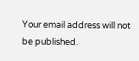Your email address will not be published.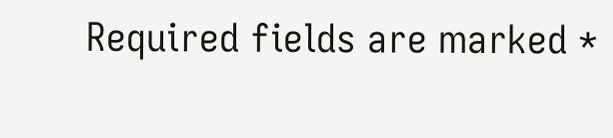Required fields are marked *